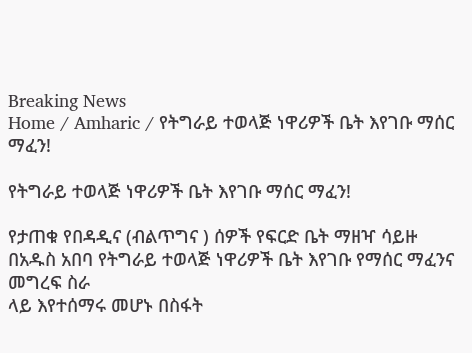Breaking News
Home / Amharic / የትግራይ ተወላጅ ነዋሪዎች ቤት እየገቡ ማሰር ማፈን!

የትግራይ ተወላጅ ነዋሪዎች ቤት እየገቡ ማሰር ማፈን!

የታጠቁ የበዳዲና (ብልጥግና ) ሰዎች የፍርድ ቤት ማዘዣ ሳይዙ በአዱስ አበባ የትግራይ ተወላጅ ነዋሪዎች ቤት እየገቡ የማሰር ማፈንና መግረፍ ስራ
ላይ እየተሰማሩ መሆኑ በስፋት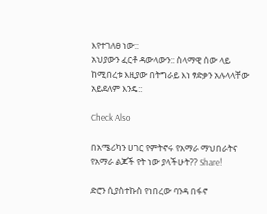እየተገለፀ ነው::
አህያውን ፈርቶ ዳውላውን:: ስላማዊ ሰው ላይ ከሚበረቱ እዚያው በትግራይ እነ ፃድቃን አሉላላቸው አይደለም እንዴ::

Check Also

በአሜሪካን ሀገር የምትኖሩ የአማራ ማህበራትና የአማራ ልጆች የት ነው ያላችሁት?? Share!

ድሮን ሲያስተኩስ የነበረው ባንዳ በፋኖ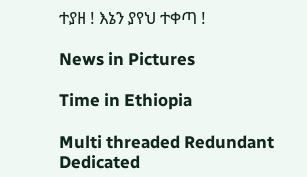ተያዘ ! እኔን ያየህ ተቀጣ !

News in Pictures

Time in Ethiopia

Multi threaded Redundant Dedicated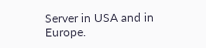Server in USA and in Europe.